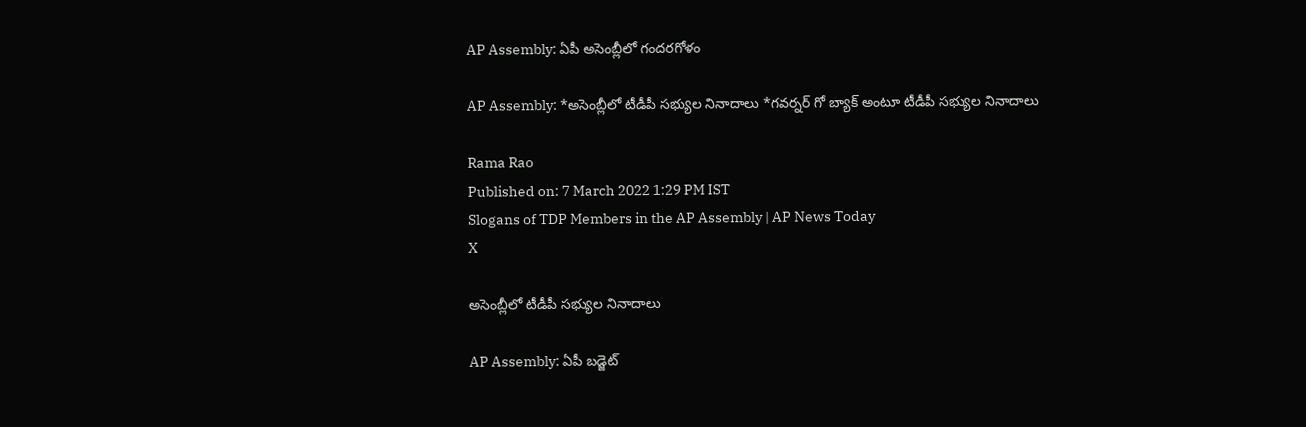AP Assembly: ఏపీ అసెంబ్లీలో గందరగోళం

AP Assembly: *అసెంబ్లీలో టీడీపీ సభ్యుల నినాదాలు *గవర్నర్ గో బ్యాక్ అంటూ టీడీపీ సభ్యుల నినాదాలు

Rama Rao
Published on: 7 March 2022 1:29 PM IST
Slogans of TDP Members in the AP Assembly | AP News Today
X

అసెంబ్లీలో టీడీపీ సభ్యుల నినాదాలు

AP Assembly: ఏపీ బడ్జెట్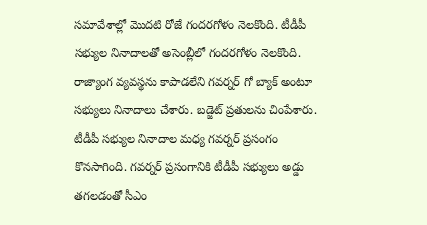సమావేశాల్లో మొదటి రోజే గందరగోళం నెలకొంది. టీడీపీ సభ్యుల నినాదాలతో అసెంబ్లీలో గందరగోళం నెలకొంది. రాజ్యాంగ వ్యవస్థను కాపాడలేని గవర్నర్ గో బ్యాక్ అంటూ సభ్యులు నినాదాలు చేశారు. బడ్జెట్ ప్రతులను చింపేశారు. టీడీపీ సభ్యుల నినాదాల మధ్య గవర్నర్ ప్రసంగం కొనసాగింది. గవర్నర్ ప్రసంగానికి టీడీపీ సభ్యులు అడ్డు తగలడంతో సీఎం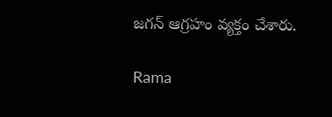జగన్ ఆగ్రహం వ్యక్తం చేశారు.

Rama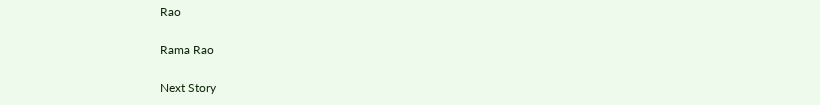Rao

Rama Rao

Next Story